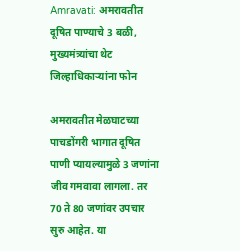Amravati: अमरावतीत दूषित पाण्याचे 3 बळी, मुख्यमंत्र्यांचा थेट जिल्हाधिकाऱ्यांना फोन

अमरावतीत मेळघाटच्या पाचडोंगरी भागात दूषित पाणी प्यायल्यामुळे 3 जणांना जीव गमवावा लागला. तर 70 ते 80 जणांवर उपचार सुरु आहेत. या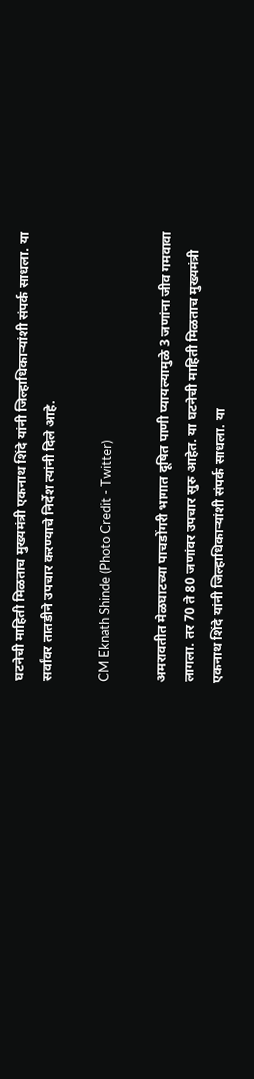घटनेची माहिती मिळताच मुख्यमंत्री एकनाथ शिंदे यांनी जिल्हाधिकाऱ्यांशी संपर्क साधला. या सर्वांवर तातडीने उपचार करण्याचे निर्देश त्यांनी दिले आहे.

CM Eknath Shinde (Photo Credit - Twitter)

अमरावतीत मेळघाटच्या पाचडोंगरी भागात दूषित पाणी प्यायल्यामुळे 3 जणांना जीव गमवावा लागला. तर 70 ते 80 जणांवर उपचार सुरु आहेत. या घटनेची माहिती मिळताच मुख्यमंत्री एकनाथ शिंदे यांनी जिल्हाधिकाऱ्यांशी संपर्क साधला. या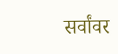सर्वांवर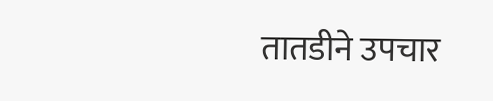तातडीने उपचार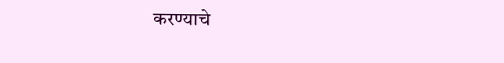करण्याचे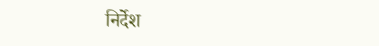निर्देश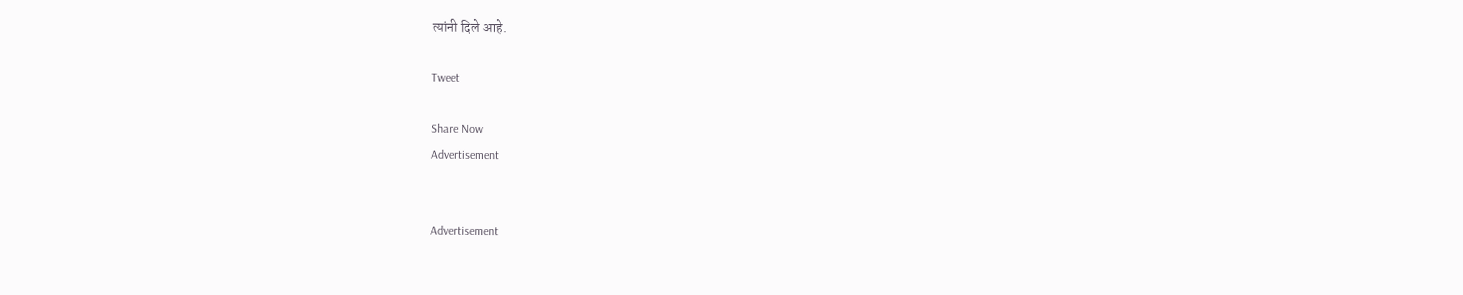त्यांनी दिले आहे.

Tweet

Share Now
Advertisement


Advertisement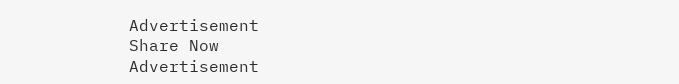Advertisement
Share Now
Advertisement